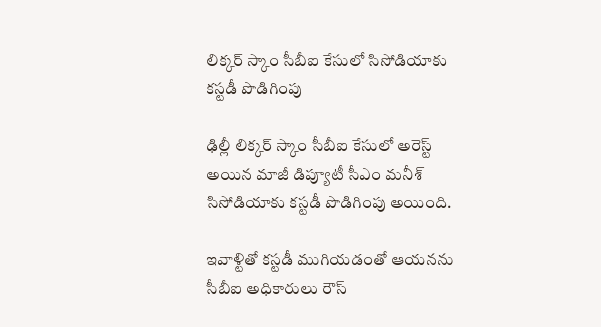లిక్కర్ స్కాం సీబీఐ కేసులో సిసోడియాకు కస్టడీ పొడిగింపు

ఢిల్లీ లిక్కర్ స్కాం సీబీఐ కేసులో అరెస్ట్ అయిన మాజీ డిప్యూటీ సీఎం మనీశ్ సిసోడియాకు కస్టడీ పొడిగింపు అయింది.

ఇవాళ్టితో కస్టడీ ముగియడంతో ఆయనను సీబీఐ అధికారులు రౌస్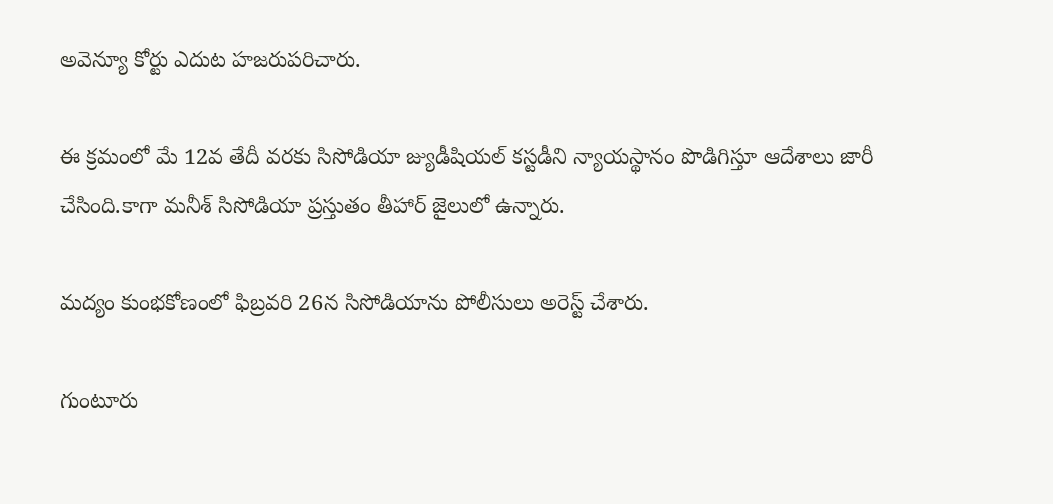అవెన్యూ కోర్టు ఎదుట హజరుపరిచారు.

ఈ క్రమంలో మే 12వ తేదీ వరకు సిసోడియా జ్యుడీషియల్ కస్టడీని న్యాయస్థానం పొడిగిస్తూ ఆదేశాలు జారీ చేసింది.కాగా మనీశ్ సిసోడియా ప్రస్తుతం తీహార్ జైలులో ఉన్నారు.

మద్యం కుంభకోణంలో ఫిబ్రవరి 26న సిసోడియాను పోలీసులు అరెస్ట్ చేశారు.

గుంటూరు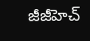జీజీహెచ్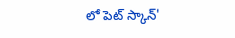లో పెట్ స్కాన్'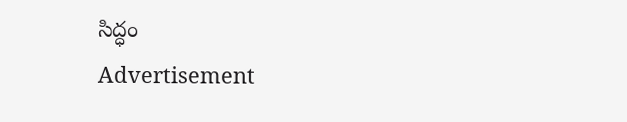సిద్ధం
Advertisement